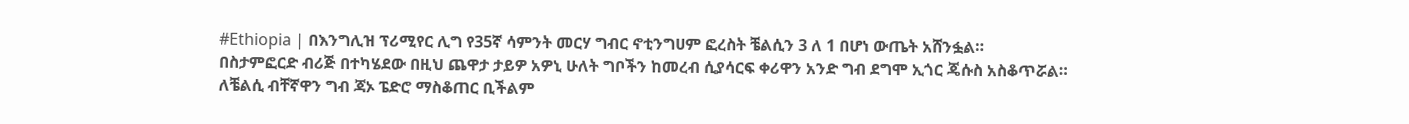#Ethiopia | በእንግሊዝ ፕሪሚየር ሊግ የ35ኛ ሳምንት መርሃ ግብር ኖቲንግሀም ፎረስት ቼልሲን 3 ለ 1 በሆነ ውጤት አሸንፏል።
በስታምፎርድ ብሪጅ በተካሄደው በዚህ ጨዋታ ታይዎ አዎኒ ሁለት ግቦችን ከመረብ ሲያሳርፍ ቀሪዋን አንድ ግብ ደግሞ ኢጎር ጄሱስ አስቆጥሯል።
ለቼልሲ ብቸኛዋን ግብ ጃኦ ፔድሮ ማስቆጠር ቢችልም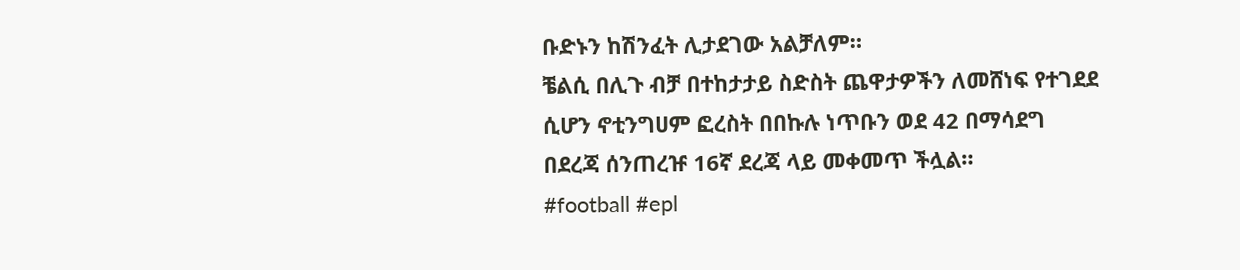ቡድኑን ከሽንፈት ሊታደገው አልቻለም።
ቼልሲ በሊጉ ብቻ በተከታታይ ስድስት ጨዋታዎችን ለመሸነፍ የተገደደ ሲሆን ኖቲንግሀም ፎረስት በበኩሉ ነጥቡን ወደ 42 በማሳደግ በደረጃ ሰንጠረዡ 16ኛ ደረጃ ላይ መቀመጥ ችሏል።
#football #epl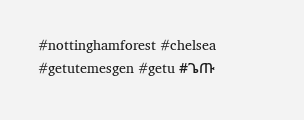#nottinghamforest #chelsea #getutemesgen #getu #ጌጡ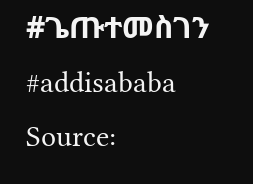#ጌጡተመስገን #addisababa
Source: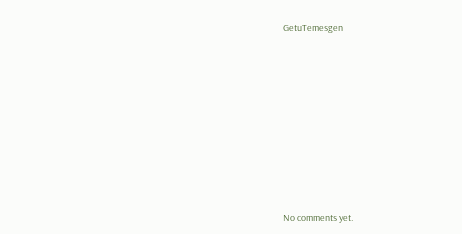GetuTemesgen









No comments yet.